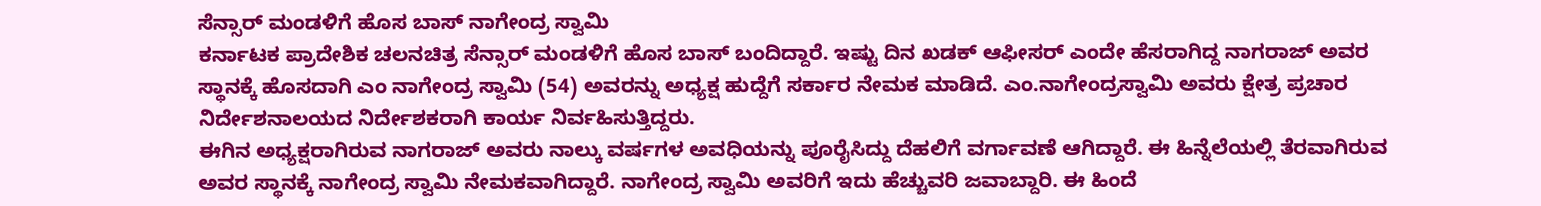ಸೆನ್ಸಾರ್ ಮಂಡಳಿಗೆ ಹೊಸ ಬಾಸ್ ನಾಗೇಂದ್ರ ಸ್ವಾಮಿ
ಕರ್ನಾಟಕ ಪ್ರಾದೇಶಿಕ ಚಲನಚಿತ್ರ ಸೆನ್ಸಾರ್ ಮಂಡಳಿಗೆ ಹೊಸ ಬಾಸ್ ಬಂದಿದ್ದಾರೆ. ಇಷ್ಟು ದಿನ ಖಡಕ್ ಆಫೀಸರ್ ಎಂದೇ ಹೆಸರಾಗಿದ್ದ ನಾಗರಾಜ್ ಅವರ ಸ್ಥಾನಕ್ಕೆ ಹೊಸದಾಗಿ ಎಂ ನಾಗೇಂದ್ರ ಸ್ವಾಮಿ (54) ಅವರನ್ನು ಅಧ್ಯಕ್ಷ ಹುದ್ದೆಗೆ ಸರ್ಕಾರ ನೇಮಕ ಮಾಡಿದೆ. ಎಂ.ನಾಗೇಂದ್ರಸ್ವಾಮಿ ಅವರು ಕ್ಷೇತ್ರ ಪ್ರಚಾರ ನಿರ್ದೇಶನಾಲಯದ ನಿರ್ದೇಶಕರಾಗಿ ಕಾರ್ಯ ನಿರ್ವಹಿಸುತ್ತಿದ್ದರು.
ಈಗಿನ ಅಧ್ಯಕ್ಷರಾಗಿರುವ ನಾಗರಾಜ್ ಅವರು ನಾಲ್ಕು ವರ್ಷಗಳ ಅವಧಿಯನ್ನು ಪೂರೈಸಿದ್ದು ದೆಹಲಿಗೆ ವರ್ಗಾವಣೆ ಆಗಿದ್ದಾರೆ. ಈ ಹಿನ್ನೆಲೆಯಲ್ಲಿ ತೆರವಾಗಿರುವ ಅವರ ಸ್ಥಾನಕ್ಕೆ ನಾಗೇಂದ್ರ ಸ್ವಾಮಿ ನೇಮಕವಾಗಿದ್ದಾರೆ. ನಾಗೇಂದ್ರ ಸ್ವಾಮಿ ಅವರಿಗೆ ಇದು ಹೆಚ್ಚುವರಿ ಜವಾಬ್ದಾರಿ. ಈ ಹಿಂದೆ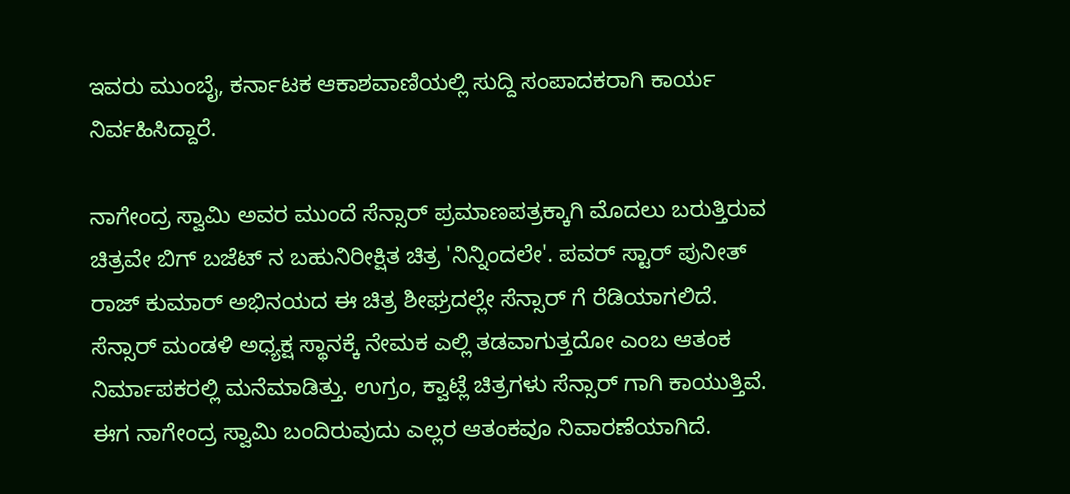ಇವರು ಮುಂಬೈ, ಕರ್ನಾಟಕ ಆಕಾಶವಾಣಿಯಲ್ಲಿ ಸುದ್ದಿ ಸಂಪಾದಕರಾಗಿ ಕಾರ್ಯ ನಿರ್ವಹಿಸಿದ್ದಾರೆ.

ನಾಗೇಂದ್ರ ಸ್ವಾಮಿ ಅವರ ಮುಂದೆ ಸೆನ್ಸಾರ್ ಪ್ರಮಾಣಪತ್ರಕ್ಕಾಗಿ ಮೊದಲು ಬರುತ್ತಿರುವ ಚಿತ್ರವೇ ಬಿಗ್ ಬಜೆಟ್ ನ ಬಹುನಿರೀಕ್ಷಿತ ಚಿತ್ರ 'ನಿನ್ನಿಂದಲೇ'. ಪವರ್ ಸ್ಟಾರ್ ಪುನೀತ್ ರಾಜ್ ಕುಮಾರ್ ಅಭಿನಯದ ಈ ಚಿತ್ರ ಶೀಘ್ರದಲ್ಲೇ ಸೆನ್ಸಾರ್ ಗೆ ರೆಡಿಯಾಗಲಿದೆ.
ಸೆನ್ಸಾರ್ ಮಂಡಳಿ ಅಧ್ಯಕ್ಷ ಸ್ಥಾನಕ್ಕೆ ನೇಮಕ ಎಲ್ಲಿ ತಡವಾಗುತ್ತದೋ ಎಂಬ ಆತಂಕ ನಿರ್ಮಾಪಕರಲ್ಲಿ ಮನೆಮಾಡಿತ್ತು. ಉಗ್ರಂ, ಕ್ವಾಟ್ಲೆ ಚಿತ್ರಗಳು ಸೆನ್ಸಾರ್ ಗಾಗಿ ಕಾಯುತ್ತಿವೆ. ಈಗ ನಾಗೇಂದ್ರ ಸ್ವಾಮಿ ಬಂದಿರುವುದು ಎಲ್ಲರ ಆತಂಕವೂ ನಿವಾರಣೆಯಾಗಿದೆ.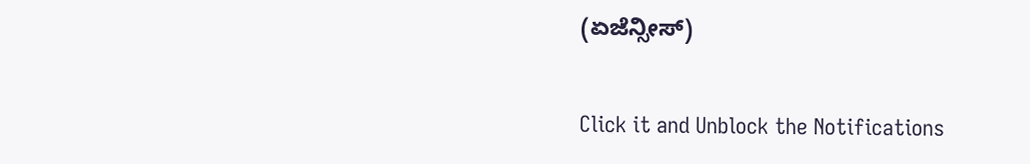(ಏಜೆನ್ಸೀಸ್)


Click it and Unblock the Notifications